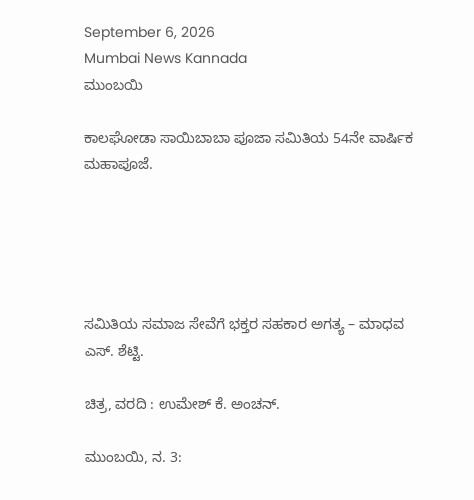September 6, 2026
Mumbai News Kannada
ಮುಂಬಯಿ

ಕಾಲಘೋಡಾ ಸಾಯಿಬಾಬಾ ಪೂಜಾ ಸಮಿತಿಯ 54ನೇ ವಾರ್ಷಿಕ ಮಹಾಪೂಜೆ.





ಸಮಿತಿಯ ಸಮಾಜ ಸೇವೆಗೆ ಭಕ್ತರ ಸಹಕಾರ ಅಗತ್ಯ – ಮಾಧವ ಎಸ್. ಶೆಟ್ಟಿ.

ಚಿತ್ರ, ವರದಿ : ಉಮೇಶ್ ಕೆ. ಅಂಚನ್.

ಮುಂಬಯಿ, ನ. 3: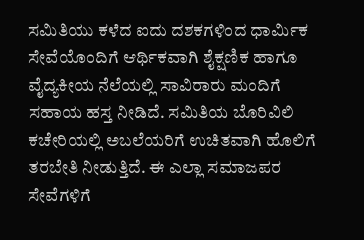ಸಮಿತಿಯು ಕಳೆದ ಐದು ದಶಕಗಳಿಂದ ಧಾರ್ಮಿಕ ಸೇವೆಯೊಂದಿಗೆ ಆರ್ಥಿಕವಾಗಿ ಶೈಕ್ಷಣಿಕ ಹಾಗೂ ವೈದ್ಯಕೀಯ ನೆಲೆಯಲ್ಲಿ ಸಾವಿರಾರು ಮಂದಿಗೆ ಸಹಾಯ ಹಸ್ತ ನೀಡಿದೆ. ಸಮಿತಿಯ ಬೊರಿವಿಲಿ ಕಚೇರಿಯಲ್ಲಿ ಅಬಲೆಯರಿಗೆ ಉಚಿತವಾಗಿ ಹೊಲಿಗೆ ತರಬೇತಿ ನೀಡುತ್ತಿದೆ. ಈ ಎಲ್ಲಾ ಸಮಾಜಪರ ಸೇವೆಗಳಿಗೆ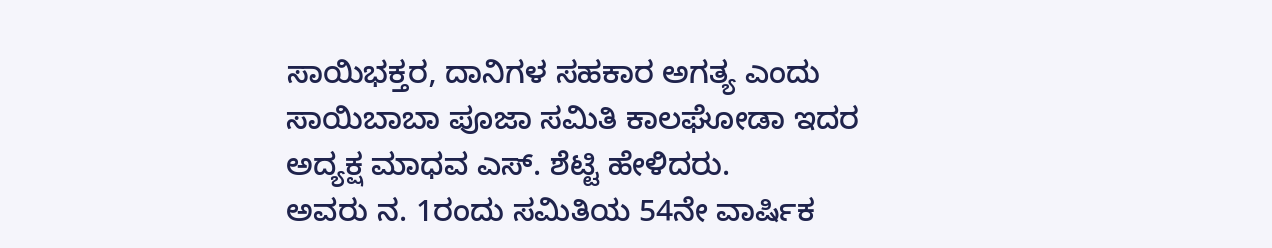ಸಾಯಿಭಕ್ತರ, ದಾನಿಗಳ ಸಹಕಾರ ಅಗತ್ಯ ಎಂದು ಸಾಯಿಬಾಬಾ ಪೂಜಾ ಸಮಿತಿ ಕಾಲಘೋಡಾ ಇದರ ಅದ್ಯಕ್ಷ ಮಾಧವ ಎಸ್. ಶೆಟ್ಟಿ ಹೇಳಿದರು.
ಅವರು ನ. 1ರಂದು ಸಮಿತಿಯ 54ನೇ ವಾರ್ಷಿಕ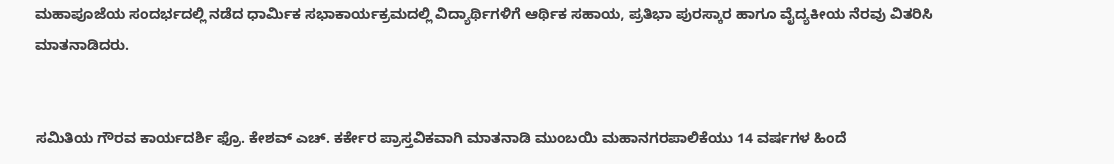ಮಹಾಪೂಜೆಯ ಸಂದರ್ಭದಲ್ಲಿ ನಡೆದ ಧಾರ್ಮಿಕ ಸಭಾಕಾರ್ಯಕ್ರಮದಲ್ಲಿ ವಿದ್ಯಾರ್ಥಿಗಳಿಗೆ ಆರ್ಥಿಕ ಸಹಾಯ, ಪ್ರತಿಭಾ ಪುರಸ್ಕಾರ ಹಾಗೂ ವೈದ್ಯಕೀಯ ನೆರವು ವಿತರಿಸಿ ಮಾತನಾಡಿದರು.


ಸಮಿತಿಯ ಗೌರವ ಕಾರ್ಯದರ್ಶಿ ಫ್ರೊ. ಕೇಶವ್ ಎಚ್. ಕರ್ಕೇರ ಪ್ರಾಸ್ತವಿಕವಾಗಿ ಮಾತನಾಡಿ ಮುಂಬಯಿ ಮಹಾನಗರಪಾಲಿಕೆಯು 14 ವರ್ಷಗಳ ಹಿಂದೆ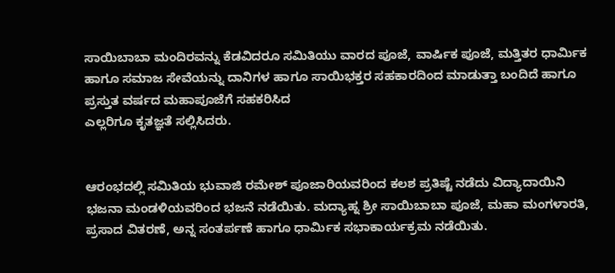ಸಾಯಿಬಾಬಾ ಮಂದಿರವನ್ನು ಕೆಡವಿದರೂ ಸಮಿತಿಯು ವಾರದ ಪೂಜೆ, ವಾರ್ಷಿಕ ಪೂಜೆ, ಮತ್ತಿತರ ಧಾರ್ಮಿಕ ಹಾಗೂ ಸಮಾಜ ಸೇವೆಯನ್ನು ದಾನಿಗಳ ಹಾಗೂ ಸಾಯಿಭಕ್ತರ ಸಹಕಾರದಿಂದ ಮಾಡುತ್ತಾ ಬಂದಿದೆ ಹಾಗೂ ಪ್ರಸ್ತುತ ವರ್ಷದ ಮಹಾಪೂಜೆಗೆ ಸಹಕರಿಸಿದ
ಎಲ್ಲರಿಗೂ ಕೃತಜ್ಞತೆ ಸಲ್ಲಿಸಿದರು.


ಆರಂಭದಲ್ಲಿ ಸಮಿತಿಯ ಭುವಾಜಿ ರಮೇಶ್ ಪೂಜಾರಿಯವರಿಂದ ಕಲಶ ಪ್ರತಿಷ್ಟೆ ನಡೆದು ವಿದ್ಯಾದಾಯಿನಿ ಭಜನಾ ಮಂಡಳಿಯವರಿಂದ ಭಜನೆ ನಡೆಯಿತು. ಮದ್ಯಾಹ್ನ ಶ್ರೀ ಸಾಯಿಬಾಬಾ ಪೂಜೆ, ಮಹಾ ಮಂಗಳಾರತಿ, ಪ್ರಸಾದ ವಿತರಣೆ, ಅನ್ನ ಸಂತರ್ಪಣೆ ಹಾಗೂ ಧಾರ್ಮಿಕ ಸಭಾಕಾರ್ಯಕ್ರಮ ನಡೆಯಿತು.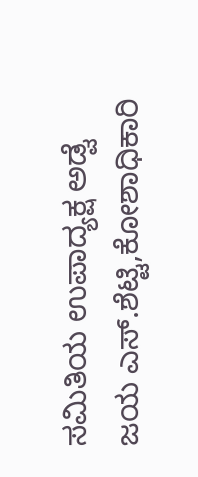ಸಮಿತಿಯ ಉಪಾದ್ಯಕ್ಷ ಅಡ್ವೆ ಜಯ ಎಸ್.ಶೆಟ್ಟಿ,ಕೋಶಾಧಿಕಾರಿ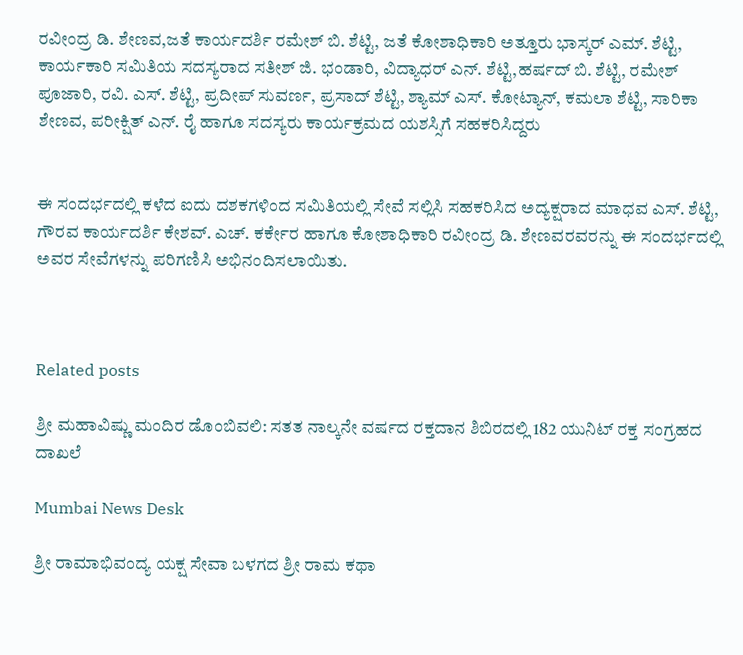ರವೀಂದ್ರ ಡಿ. ಶೇಣವ,ಜತೆ ಕಾರ್ಯದರ್ಶಿ ರಮೇಶ್ ಬಿ. ಶೆಟ್ಟಿ, ಜತೆ ಕೋಶಾಧಿಕಾರಿ ಅತ್ತೂರು ಭಾಸ್ಕರ್ ಎಮ್. ಶೆಟ್ಟಿ, ಕಾರ್ಯಕಾರಿ ಸಮಿತಿಯ ಸದಸ್ಯರಾದ ಸತೀಶ್ ಜಿ. ಭಂಡಾರಿ, ವಿದ್ಯಾಧರ್ ಎನ್. ಶೆಟ್ಟಿ,ಹರ್ಷದ್ ಬಿ. ಶೆಟ್ಟಿ, ರಮೇಶ್ ಪೂಜಾರಿ, ರವಿ. ಎಸ್. ಶೆಟ್ಟಿ, ಪ್ರದೀಪ್ ಸುವರ್ಣ, ಪ್ರಸಾದ್ ಶೆಟ್ಟಿ, ಶ್ಯಾಮ್ ಎಸ್. ಕೋಟ್ಯಾನ್, ಕಮಲಾ ಶೆಟ್ಟಿ, ಸಾರಿಕಾ ಶೇಣವ, ಪರೀಕ್ಷಿತ್ ಎನ್. ರೈ ಹಾಗೂ ಸದಸ್ಯರು ಕಾರ್ಯಕ್ರಮದ ಯಶಸ್ಸಿಗೆ ಸಹಕರಿಸಿದ್ದರು


ಈ ಸಂದರ್ಭದಲ್ಲಿ ಕಳೆದ ಐದು ದಶಕಗಳಿಂದ ಸಮಿತಿಯಲ್ಲಿ ಸೇವೆ ಸಲ್ಲಿಸಿ ಸಹಕರಿಸಿದ ಅದ್ಯಕ್ಷರಾದ ಮಾಧವ ಎಸ್. ಶೆಟ್ಟಿ, ಗೌರವ ಕಾರ್ಯದರ್ಶಿ ಕೇಶವ್. ಎಚ್. ಕರ್ಕೇರ ಹಾಗೂ ಕೋಶಾಧಿಕಾರಿ ರವೀಂದ್ರ ಡಿ. ಶೇಣವರವರನ್ನು ಈ ಸಂದರ್ಭದಲ್ಲಿ ಅವರ ಸೇವೆಗಳನ್ನು ಪರಿಗಣಿಸಿ ಅಭಿನಂದಿಸಲಾಯಿತು.



Related posts

ಶ್ರೀ ಮಹಾವಿಷ್ಣು ಮಂದಿರ ಡೊಂಬಿವಲಿ: ಸತತ ನಾಲ್ಕನೇ ವರ್ಷದ ರಕ್ತದಾನ ಶಿಬಿರದಲ್ಲಿ 182 ಯುನಿಟ್ ರಕ್ತ ಸಂಗ್ರಹದ ದಾಖಲೆ

Mumbai News Desk

ಶ್ರೀ ರಾಮಾಭಿವಂದ್ಯ ಯಕ್ಷ ಸೇವಾ ಬಳಗದ ಶ್ರೀ ರಾಮ ಕಥಾ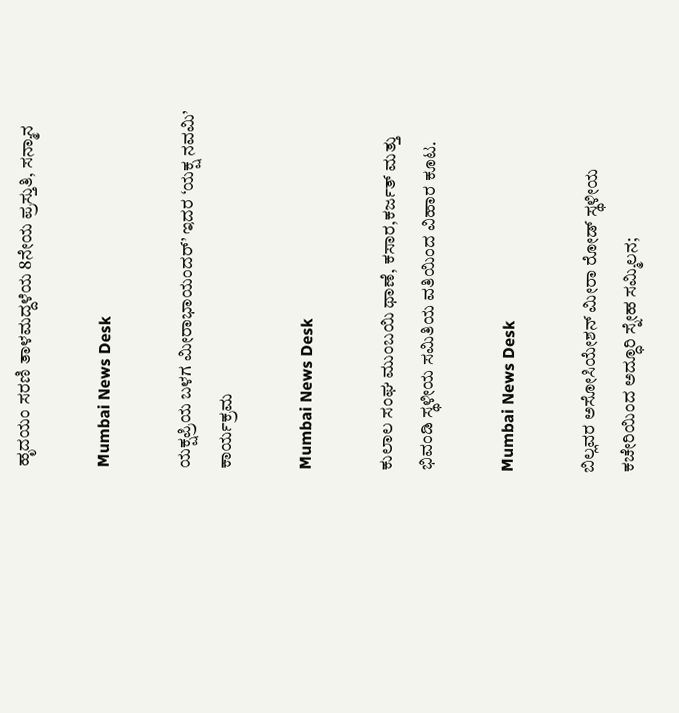ಹೃದಯಂ ಸರಣಿ ತಾಳಮದ್ದಳೆಯ 8ನೇಯ ಪ್ರಸ್ತುತಿ, ಸನ್ಮಾನ

Mumbai News Desk

ಯಕ್ಷಪ್ರಿಯ ಬಳಗ ಮೀರಾಭಾಯಂದರ್’ ಇದರ ‘ಯಕ್ಷ ನವಮಿ’ ಕಾರ್ಯಕ್ರಮ

Mumbai News Desk

ಕುಲಾಲ ಸಂಘ ಮುಂಬಯಿ ಥಾಣೆ, ಕಸಾರ,ಕರ್ಜತ್ ಮತ್ತು ಭಿವಂಡಿ ಸ್ಥಳೀಯ ಸಮಿತಿಯ ವತಿಯಿಂದ ವಿಹಾರ ಕೂಟ.

Mumbai News Desk

ಬಿಲ್ಲವರ ಅಸೋಸಿಯೇಶನ್ ಮೀರಾ ರೋಡ್ ಸ್ಥಳೀಯ ಕಚೇರಿಯಿಂದ ಅದ್ಧೂರಿ ಸ್ನೇಹ ಸಮ್ಮಿಲನ;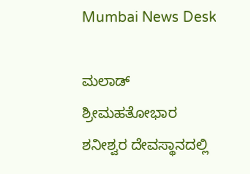Mumbai News Desk

ಮಲಾಡ್ ಶ್ರೀಮಹತೋಭಾರ ಶನೀಶ್ವರ ದೇವಸ್ಥಾನದಲ್ಲಿ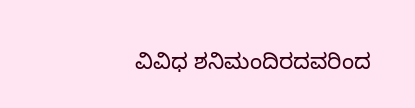ವಿವಿಧ ಶನಿಮಂದಿರದವರಿಂದ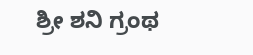ಶ್ರೀ ಶನಿ ಗ್ರಂಥ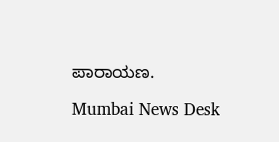ಪಾರಾಯಣ.

Mumbai News Desk